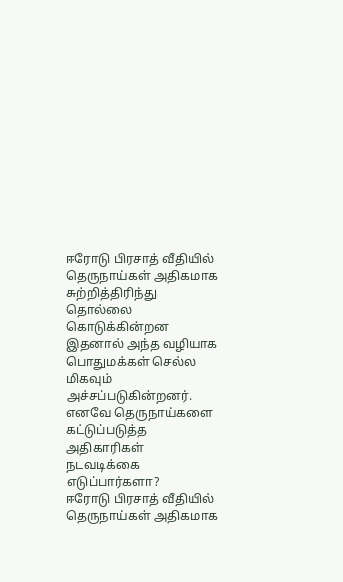ஈரோடு பிரசாத் வீதியில் தெருநாய்கள் அதிகமாக சுற்றித்திரிந்து தொல்லை கொடுக்கின்றன இதனால் அந்த வழியாக பொதுமக்கள் செல்ல மிகவும் அச்சப்படுகின்றனர். எனவே தெருநாய்களை கட்டுப்படுத்த அதிகாரிகள் நடவடிக்கை எடுப்பார்களா?
ஈரோடு பிரசாத் வீதியில் தெருநாய்கள் அதிகமாக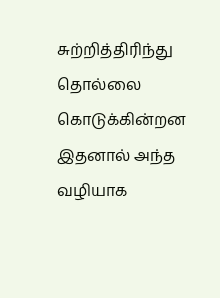சுற்றித்திரிந்து தொல்லை கொடுக்கின்றன இதனால் அந்த வழியாக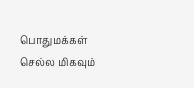பொதுமக்கள் செல்ல மிகவும்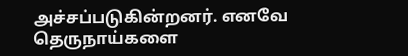அச்சப்படுகின்றனர். எனவே தெருநாய்களை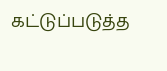கட்டுப்படுத்த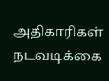அதிகாரிகள் நடவடிக்கை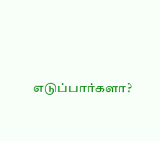எடுப்பார்களா?